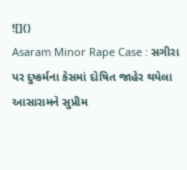![]()
Asaram Minor Rape Case : સગીરા પર દુષ્કર્મના કેસમાં દોષિત જાહેર થયેલા આસારામને સુપ્રીમ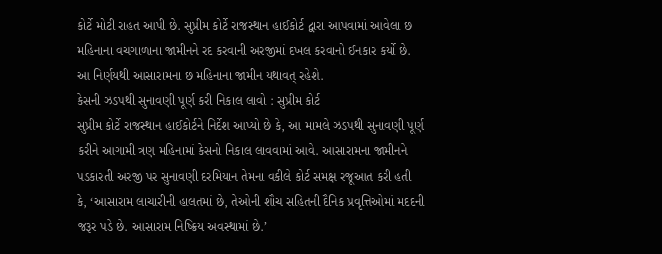કોર્ટે મોટી રાહત આપી છે. સુપ્રીમ કોર્ટે રાજસ્થાન હાઈકોર્ટ દ્વારા આપવામાં આવેલા છ મહિનાના વચગાળાના જામીનને રદ કરવાની અરજીમાં દખલ કરવાનો ઈનકાર કર્યો છે. આ નિર્ણયથી આસારામના છ મહિનાના જામીન યથાવત્ રહેશે.
કેસની ઝડપથી સુનાવણી પૂર્ણ કરી નિકાલ લાવો : સુપ્રીમ કોર્ટ
સુપ્રીમ કોર્ટે રાજસ્થાન હાઈકોર્ટને નિર્દેશ આપ્યો છે કે, આ મામલે ઝડપથી સુનાવણી પૂર્ણ કરીને આગામી ત્રણ મહિનામાં કેસનો નિકાલ લાવવામાં આવે. આસારામના જામીનને પડકારતી અરજી પર સુનાવણી દરમિયાન તેમના વકીલે કોર્ટ સમક્ષ રજૂઆત કરી હતી કે, ‘આસારામ લાચારીની હાલતમાં છે, તેઓની શૌચ સહિતની દૈનિક પ્રવૃત્તિઓમાં મદદની જરૂર પડે છે. આસારામ નિષ્ક્રિય અવસ્થામાં છે.’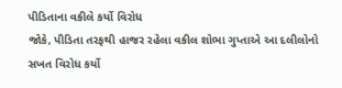પીડિતાના વકીલે કર્યો વિરોધ
જોકે, પીડિતા તરફથી હાજર રહેલા વકીલ શોભા ગુપ્તાએ આ દલીલોનો સખત વિરોધ કર્યો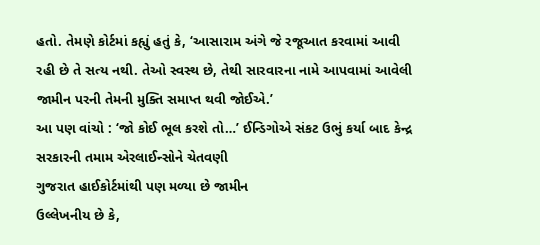હતો. તેમણે કોર્ટમાં કહ્યું હતું કે, ‘આસારામ અંગે જે રજૂઆત કરવામાં આવી રહી છે તે સત્ય નથી. તેઓ સ્વસ્થ છે, તેથી સારવારના નામે આપવામાં આવેલી જામીન પરની તેમની મુક્તિ સમાપ્ત થવી જોઈએ.’
આ પણ વાંચો : ‘જો કોઈ ભૂલ કરશે તો…’ ઈન્ડિગોએ સંકટ ઉભું કર્યા બાદ કેન્દ્ર સરકારની તમામ એરલાઈન્સોને ચેતવણી
ગુજરાત હાઈકોર્ટમાંથી પણ મળ્યા છે જામીન
ઉલ્લેખનીય છે કે,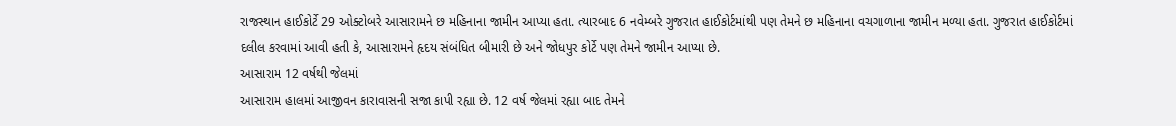રાજસ્થાન હાઈકોર્ટે 29 ઓક્ટોબરે આસારામને છ મહિનાના જામીન આપ્યા હતા. ત્યારબાદ 6 નવેમ્બરે ગુજરાત હાઈકોર્ટમાંથી પણ તેમને છ મહિનાના વચગાળાના જામીન મળ્યા હતા. ગુજરાત હાઈકોર્ટમાં દલીલ કરવામાં આવી હતી કે, આસારામને હૃદય સંબંધિત બીમારી છે અને જોધપુર કોર્ટે પણ તેમને જામીન આપ્યા છે.
આસારામ 12 વર્ષથી જેલમાં
આસારામ હાલમાં આજીવન કારાવાસની સજા કાપી રહ્યા છે. 12 વર્ષ જેલમાં રહ્યા બાદ તેમને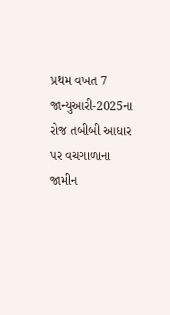પ્રથમ વખત 7 જાન્યુઆરી-2025ના રોજ તબીબી આધાર પર વચગાળાના જામીન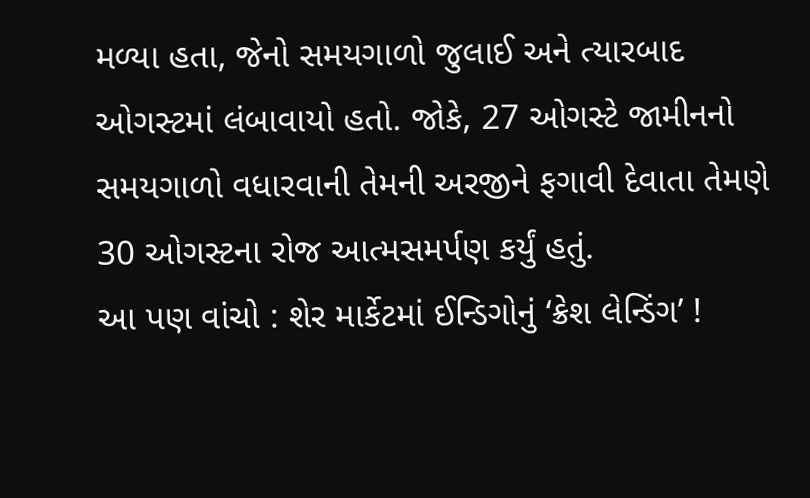મળ્યા હતા, જેનો સમયગાળો જુલાઈ અને ત્યારબાદ ઓગસ્ટમાં લંબાવાયો હતો. જોકે, 27 ઓગસ્ટે જામીનનો સમયગાળો વધારવાની તેમની અરજીને ફગાવી દેવાતા તેમણે 30 ઓગસ્ટના રોજ આત્મસમર્પણ કર્યું હતું.
આ પણ વાંચો : શેર માર્કેટમાં ઈન્ડિગોનું ‘ક્રેશ લેન્ડિંગ’ !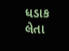ધડાક લેતા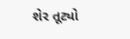શેર તૂટ્યો